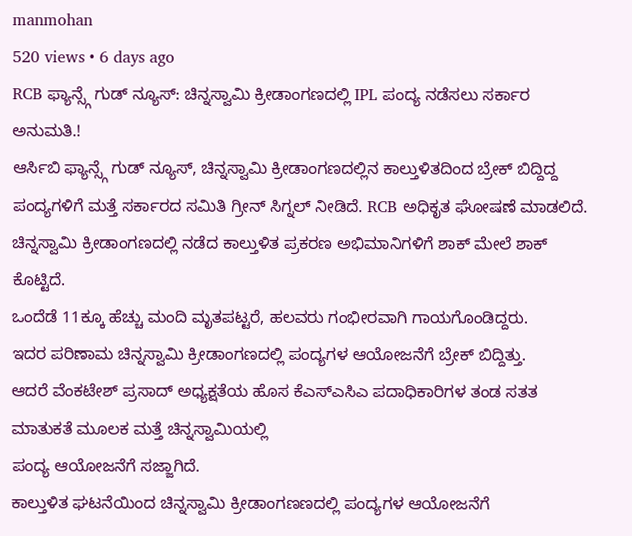manmohan
520 views • 6 days ago
RCB ಫ್ಯಾನ್ಸ್ಗೆ ಗುಡ್ ನ್ಯೂಸ್: ಚಿನ್ನಸ್ವಾಮಿ ಕ್ರೀಡಾಂಗಣದಲ್ಲಿ IPL ಪಂದ್ಯ ನಡೆಸಲು ಸರ್ಕಾರ ಅನುಮತಿ.!
ಆರ್ಸಿಬಿ ಫ್ಯಾನ್ಸ್ಗೆ ಗುಡ್ ನ್ಯೂಸ್, ಚಿನ್ನಸ್ವಾಮಿ ಕ್ರೀಡಾಂಗಣದಲ್ಲಿನ ಕಾಲ್ತುಳಿತದಿಂದ ಬ್ರೇಕ್ ಬಿದ್ದಿದ್ದ ಪಂದ್ಯಗಳಿಗೆ ಮತ್ತೆ ಸರ್ಕಾರದ ಸಮಿತಿ ಗ್ರೀನ್ ಸಿಗ್ನಲ್ ನೀಡಿದೆ. RCB ಅಧಿಕೃತ ಘೋಷಣೆ ಮಾಡಲಿದೆ.
ಚಿನ್ನಸ್ವಾಮಿ ಕ್ರೀಡಾಂಗಣದಲ್ಲಿ ನಡೆದ ಕಾಲ್ತುಳಿತ ಪ್ರಕರಣ ಅಭಿಮಾನಿಗಳಿಗೆ ಶಾಕ್ ಮೇಲೆ ಶಾಕ್ ಕೊಟ್ಟಿದೆ.
ಒಂದೆಡೆ 11ಕ್ಕೂ ಹೆಚ್ಚು ಮಂದಿ ಮೃತಪಟ್ಟರೆ, ಹಲವರು ಗಂಭೀರವಾಗಿ ಗಾಯಗೊಂಡಿದ್ದರು.
ಇದರ ಪರಿಣಾಮ ಚಿನ್ನಸ್ವಾಮಿ ಕ್ರೀಡಾಂಗಣದಲ್ಲಿ ಪಂದ್ಯಗಳ ಆಯೋಜನೆಗೆ ಬ್ರೇಕ್ ಬಿದ್ದಿತ್ತು.
ಆದರೆ ವೆಂಕಟೇಶ್ ಪ್ರಸಾದ್ ಅಧ್ಯಕ್ಷತೆಯ ಹೊಸ ಕೆಎಸ್ಎಸಿಎ ಪದಾಧಿಕಾರಿಗಳ ತಂಡ ಸತತ ಮಾತುಕತೆ ಮೂಲಕ ಮತ್ತೆ ಚಿನ್ನಸ್ವಾಮಿಯಲ್ಲಿ
ಪಂದ್ಯ ಆಯೋಜನೆಗೆ ಸಜ್ಜಾಗಿದೆ.
ಕಾಲ್ತುಳಿತ ಘಟನೆಯಿಂದ ಚಿನ್ನಸ್ವಾಮಿ ಕ್ರೀಡಾಂಗಣಣದಲ್ಲಿ ಪಂದ್ಯಗಳ ಆಯೋಜನೆಗೆ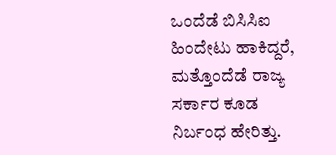ಒಂದೆಡೆ ಬಿಸಿಸಿಐ ಹಿಂದೇಟು ಹಾಕಿದ್ದರೆ, ಮತ್ತೊಂದೆಡೆ ರಾಜ್ಯ ಸರ್ಕಾರ ಕೂಡ ನಿರ್ಬಂಧ ಹೇರಿತ್ತು.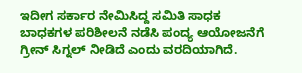ಇದೀಗ ಸರ್ಕಾರ ನೇಮಿಸಿದ್ದ ಸಮಿತಿ ಸಾಧಕ ಬಾಧಕಗಳ ಪರಿಶೀಲನೆ ನಡೆಸಿ ಪಂದ್ಯ ಆಯೋಜನೆಗೆ ಗ್ರೀನ್ ಸಿಗ್ನಲ್ ನೀಡಿದೆ ಎಂದು ವರದಿಯಾಗಿದೆ.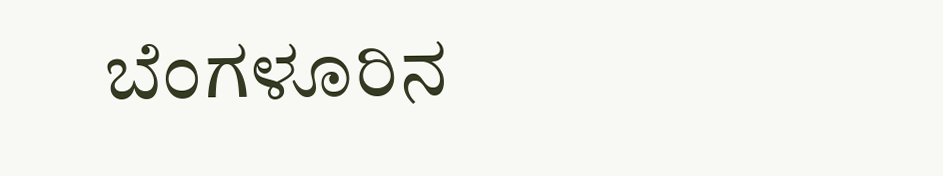ಬೆಂಗಳೂರಿನ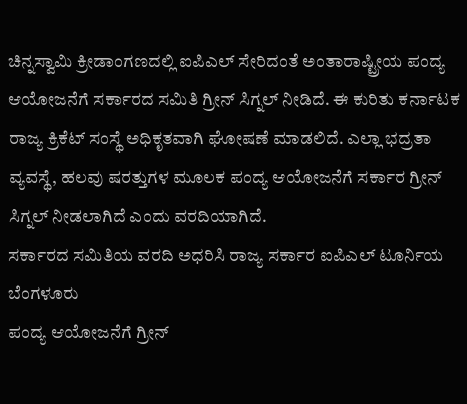ಚಿನ್ನಸ್ವಾಮಿ ಕ್ರೀಡಾಂಗಣದಲ್ಲಿ ಐಪಿಎಲ್ ಸೇರಿದಂತೆ ಅಂತಾರಾಷ್ಟ್ರೀಯ ಪಂದ್ಯ ಆಯೋಜನೆಗೆ ಸರ್ಕಾರದ ಸಮಿತಿ ಗ್ರೀನ್ ಸಿಗ್ನಲ್ ನೀಡಿದೆ. ಈ ಕುರಿತು ಕರ್ನಾಟಕ ರಾಜ್ಯ ಕ್ರಿಕೆಟ್ ಸಂಸ್ಥೆ ಅಧಿಕೃತವಾಗಿ ಘೋಷಣೆ ಮಾಡಲಿದೆ. ಎಲ್ಲಾ ಭದ್ರತಾ ವ್ಯವಸ್ಥೆ, ಹಲವು ಷರತ್ತುಗಳ ಮೂಲಕ ಪಂದ್ಯ ಆಯೋಜನೆಗೆ ಸರ್ಕಾರ ಗ್ರೀನ್ ಸಿಗ್ನಲ್ ನೀಡಲಾಗಿದೆ ಎಂದು ವರದಿಯಾಗಿದೆ.
ಸರ್ಕಾರದ ಸಮಿತಿಯ ವರದಿ ಅಧರಿಸಿ ರಾಜ್ಯ ಸರ್ಕಾರ ಐಪಿಎಲ್ ಟೂರ್ನಿಯ ಬೆಂಗಳೂರು
ಪಂದ್ಯ ಆಯೋಜನೆಗೆ ಗ್ರೀನ್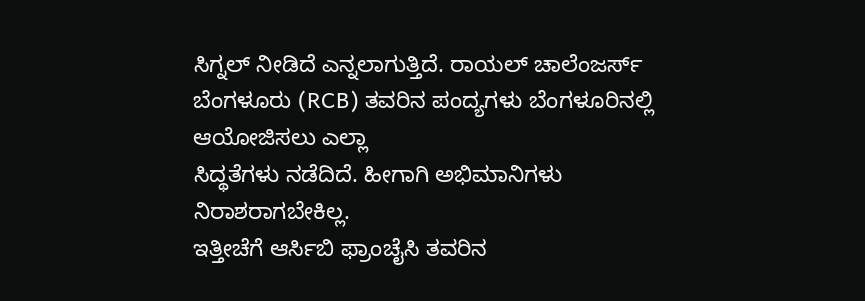ಸಿಗ್ನಲ್ ನೀಡಿದೆ ಎನ್ನಲಾಗುತ್ತಿದೆ. ರಾಯಲ್ ಚಾಲೆಂಜರ್ಸ್ ಬೆಂಗಳೂರು (RCB) ತವರಿನ ಪಂದ್ಯಗಳು ಬೆಂಗಳೂರಿನಲ್ಲಿ ಆಯೋಜಿಸಲು ಎಲ್ಲಾ
ಸಿದ್ಥತೆಗಳು ನಡೆದಿದೆ. ಹೀಗಾಗಿ ಅಭಿಮಾನಿಗಳು ನಿರಾಶರಾಗಬೇಕಿಲ್ಲ.
ಇತ್ತೀಚೆಗೆ ಆರ್ಸಿಬಿ ಫ್ರಾಂಚೈಸಿ ತವರಿನ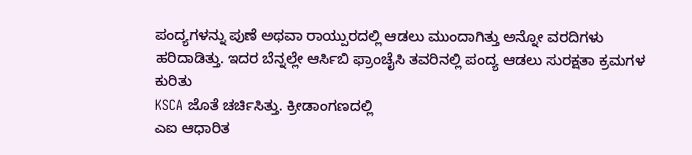ಪಂದ್ಯಗಳನ್ನು ಪುಣೆ ಅಥವಾ ರಾಯ್ಪುರದಲ್ಲಿ ಆಡಲು ಮುಂದಾಗಿತ್ತು ಅನ್ನೋ ವರದಿಗಳು ಹರಿದಾಡಿತ್ತು. ಇದರ ಬೆನ್ನಲ್ಲೇ ಆರ್ಸಿಬಿ ಫ್ರಾಂಚೈಸಿ ತವರಿನಲ್ಲಿ ಪಂದ್ಯ ಆಡಲು ಸುರಕ್ಷತಾ ಕ್ರಮಗಳ ಕುರಿತು
KSCA ಜೊತೆ ಚರ್ಚಿಸಿತ್ತು. ಕ್ರೀಡಾಂಗಣದಲ್ಲಿ
ಎಐ ಆಧಾರಿತ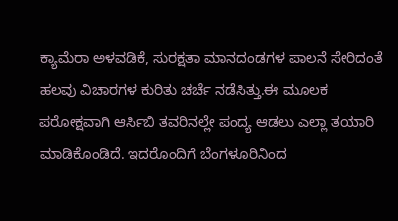ಕ್ಯಾಮೆರಾ ಅಳವಡಿಕೆ, ಸುರಕ್ಷತಾ ಮಾನದಂಡಗಳ ಪಾಲನೆ ಸೇರಿದಂತೆ ಹಲವು ವಿಚಾರಗಳ ಕುರಿತು ಚರ್ಚೆ ನಡೆಸಿತ್ತು.ಈ ಮೂಲಕ ಪರೋಕ್ಷವಾಗಿ ಆರ್ಸಿಬಿ ತವರಿನಲ್ಲೇ ಪಂದ್ಯ ಆಡಲು ಎಲ್ಲಾ ತಯಾರಿ ಮಾಡಿಕೊಂಡಿದೆ. ಇದರೊಂದಿಗೆ ಬೆಂಗಳೂರಿನಿಂದ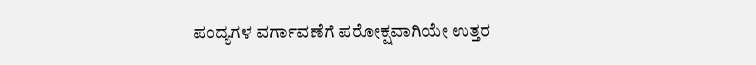ಪಂದ್ಯಗಳ ವರ್ಗಾವಣೆಗೆ ಪರೋಕ್ಷವಾಗಿಯೇ ಉತ್ತರ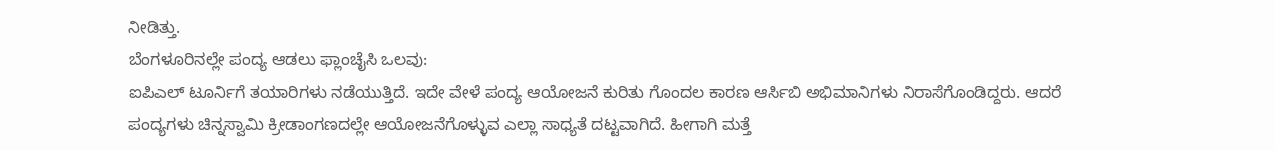ನೀಡಿತ್ತು.
ಬೆಂಗಳೂರಿನಲ್ಲೇ ಪಂದ್ಯ ಆಡಲು ಫ್ಲಾಂಚೈಸಿ ಒಲವು:
ಐಪಿಎಲ್ ಟೂರ್ನಿಗೆ ತಯಾರಿಗಳು ನಡೆಯುತ್ತಿದೆ. ಇದೇ ವೇಳೆ ಪಂದ್ಯ ಆಯೋಜನೆ ಕುರಿತು ಗೊಂದಲ ಕಾರಣ ಆರ್ಸಿಬಿ ಅಭಿಮಾನಿಗಳು ನಿರಾಸೆಗೊಂಡಿದ್ದರು. ಆದರೆ ಪಂದ್ಯಗಳು ಚಿನ್ನಸ್ವಾಮಿ ಕ್ರೀಡಾಂಗಣದಲ್ಲೇ ಆಯೋಜನೆಗೊಳ್ಳುವ ಎಲ್ಲಾ ಸಾಧ್ಯತೆ ದಟ್ಟವಾಗಿದೆ. ಹೀಗಾಗಿ ಮತ್ತೆ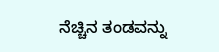ನೆಚ್ಚಿನ ತಂಡವನ್ನು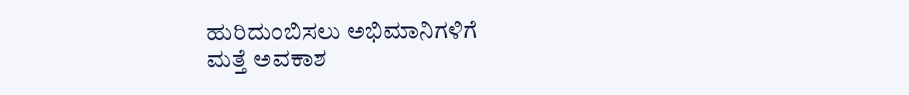ಹುರಿದುಂಬಿಸಲು ಅಭಿಮಾನಿಗಳಿಗೆ
ಮತ್ತೆ ಅವಕಾಶ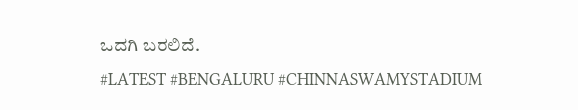ಒದಗಿ ಬರಲಿದೆ.
#LATEST #BENGALURU #CHINNASWAMYSTADIUM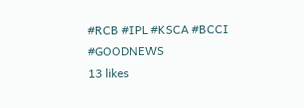#RCB #IPL #KSCA #BCCI #GOODNEWS
13 likes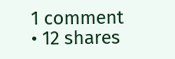1 comment • 12 shares